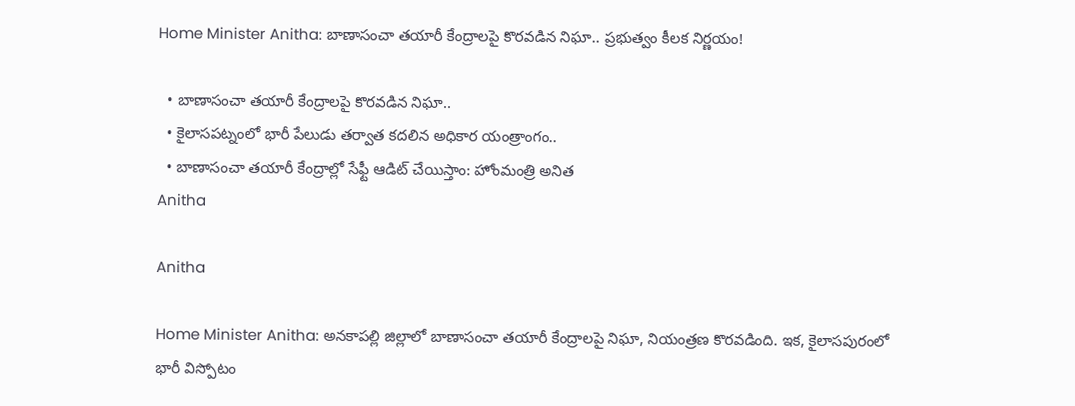Home Minister Anitha: బాణాసంచా తయారీ కేంద్రాలపై కొరవడిన నిఘా.. ప్రభుత్వం కీలక నిర్ణయం!

  • బాణాసంచా తయారీ కేంద్రాలపై కొరవడిన నిఘా..
  • కైలాసపట్నంలో భారీ పేలుడు తర్వాత కదలిన అధికార యంత్రాంగం..
  • బాణాసంచా తయారీ కేంద్రాల్లో సేఫ్టీ ఆడిట్ చేయిస్తాం: హోంమంత్రి అనిత
Anitha

Anitha

Home Minister Anitha: అనకాపల్లి జిల్లాలో బాణాసంచా తయారీ కేంద్రాలపై నిఘా, నియంత్రణ కొరవడింది. ఇక, కైలాసపురంలో భారీ విస్పోటం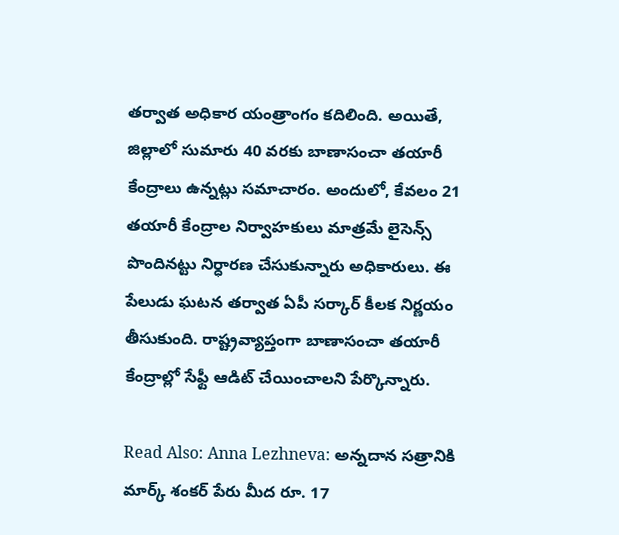తర్వాత అధికార యంత్రాంగం కదిలింది. అయితే, జిల్లాలో సుమారు 40 వరకు బాణాసంచా తయారీ కేంద్రాలు ఉన్నట్లు సమాచారం. అందులో, కేవలం 21 తయారీ కేంద్రాల నిర్వాహకులు మాత్రమే లైసెన్స్ పొందినట్టు నిర్ధారణ చేసుకున్నారు అధికారులు. ఈ పేలుడు ఘటన తర్వాత ఏపీ సర్కార్ కీలక నిర్ణయం తీసుకుంది. రాష్ట్రవ్యాప్తంగా బాణాసంచా తయారీ కేంద్రాల్లో సేఫ్టీ ఆడిట్ చేయించాలని పేర్కొన్నారు.

Read Also: Anna Lezhneva: అన్నదాన సత్రానికి మార్క్ శంకర్ పేరు మీద రూ. 17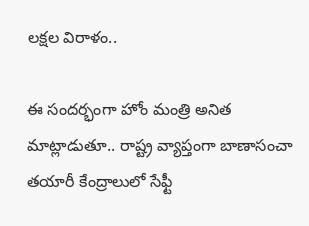లక్షల విరాళం..

ఈ సందర్భంగా హోం మంత్రి అనిత మాట్లాడుతూ.. రాష్ట్ర వ్యాప్తంగా బాణాసంచా తయారీ కేంద్రాలులో సేఫ్టీ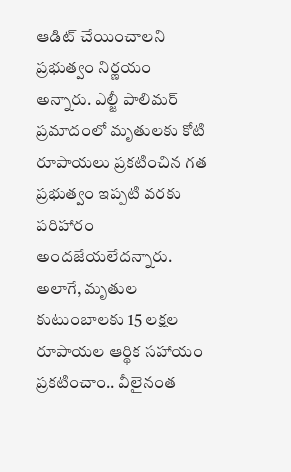ఆడిట్ చేయించాలని ప్రభుత్వం నిర్ణయం అన్నారు. ఎల్జీ పాలిమర్ ప్రమాదంలో మృతులకు కోటి రూపాయలు ప్రకటించిన గత ప్రభుత్వం ఇప్పటి వరకు పరిహారం అందజేయలేదన్నారు. అలాగే, మృతుల కుటుంబాలకు 15 లక్షల రూపాయల ఆర్థిక సహాయం ప్రకటించాం.. వీలైనంత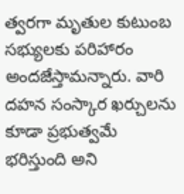త్వరగా మృతుల కుటుంబ సభ్యులకు పరిహారం అందజేస్తామన్నారు. వారి దహన సంస్కార ఖర్చులను కూడా ప్రభుత్వమే భరిస్తుంది అని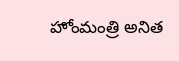హోంమంత్రి అనిత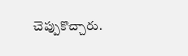చెప్పుకొచ్చారు.